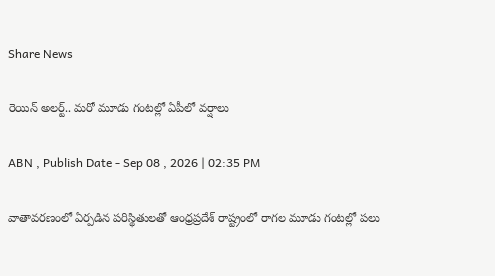Share News

రెయిన్ అలర్ట్.. మరో మూడు గంటల్లో ఏపీలో వర్షాలు

ABN , Publish Date - Sep 08 , 2026 | 02:35 PM

వాతావరణంలో ఏర్పడిన పరిస్థితులతో ఆంధ్రప్రదేశ్ రాష్ట్రంలో రాగల మూడు గంటల్లో పలు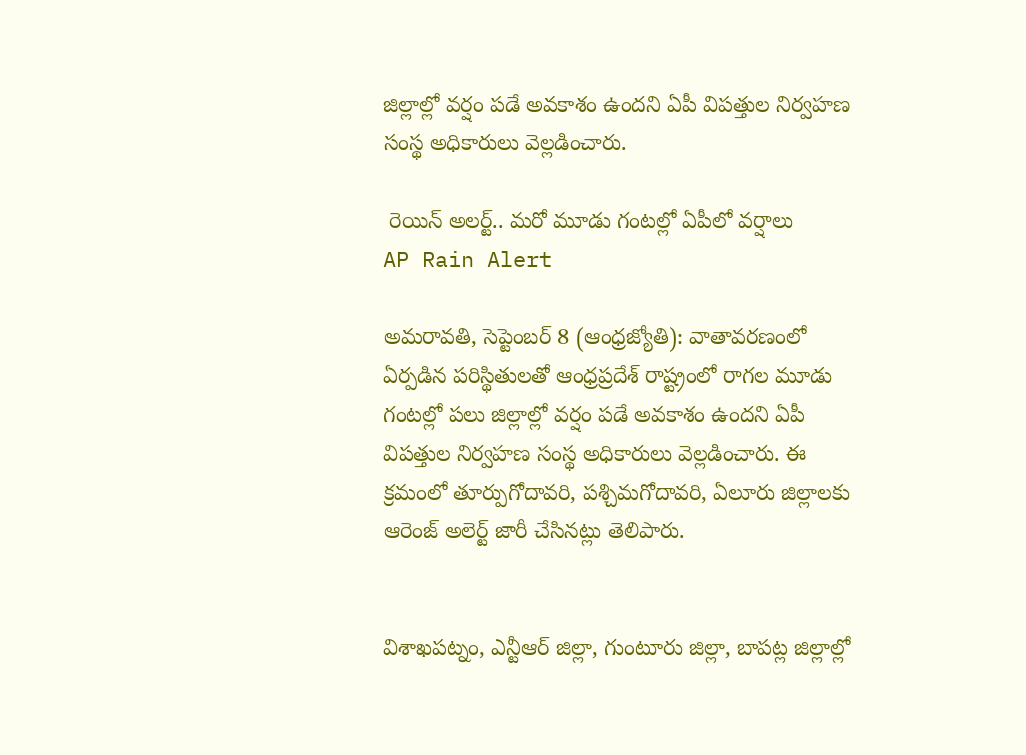జిల్లాల్లో వర్షం పడే అవకాశం ఉందని ఏపీ విపత్తుల నిర్వహణ సంస్థ అధికారులు వెల్లడించారు.

 రెయిన్ అలర్ట్.. మరో మూడు గంటల్లో ఏపీలో వర్షాలు
AP Rain Alert

అమరావతి, సెప్టెంబర్ 8 (ఆంధ్రజ్యోతి): వాతావరణంలో ఏర్పడిన పరిస్థితులతో ఆంధ్రప్రదేశ్ రాష్ట్రంలో రాగల మూడు గంటల్లో పలు జిల్లాల్లో వర్షం పడే అవకాశం ఉందని ఏపీ విపత్తుల నిర్వహణ సంస్థ అధికారులు వెల్లడించారు. ఈ క్రమంలో తూర్పుగోదావరి, పశ్చిమగోదావరి, ఏలూరు జిల్లాలకు ఆరెంజ్ అలెర్ట్ జారీ చేసినట్లు తెలిపారు.


విశాఖపట్నం, ఎన్టీఆర్ జిల్లా, గుంటూరు జిల్లా, బాపట్ల జిల్లాల్లో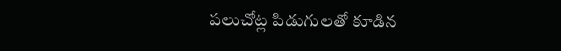పలుచోట్ల పిడుగులతో కూడిన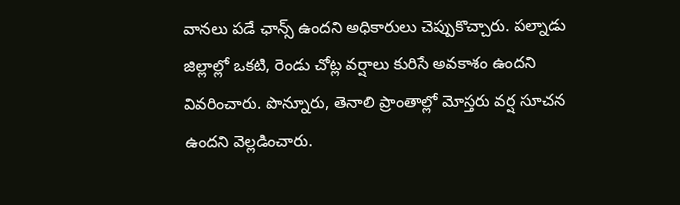వానలు పడే ఛాన్స్ ఉందని అధికారులు చెప్పుకొచ్చారు. పల్నాడు జిల్లాల్లో ఒకటి, రెండు చోట్ల వర్షాలు కురిసే అవకాశం ఉందని వివరించారు. పొన్నూరు, తెనాలి ప్రాంతాల్లో మోస్తరు వర్ష సూచన ఉందని వెల్లడించారు.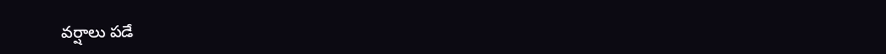వర్షాలు పడే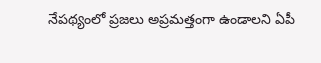నేపథ్యంలో ప్రజలు అప్రమత్తంగా ఉండాలని ఏపీ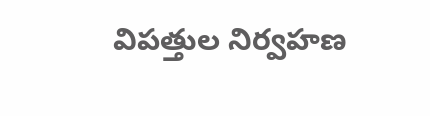విపత్తుల నిర్వహణ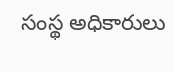సంస్థ అధికారులు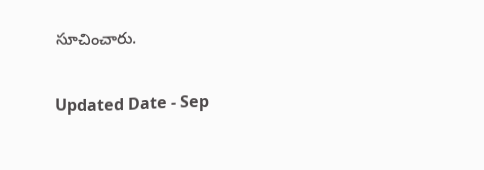సూచించారు.

Updated Date - Sep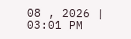08 , 2026 | 03:01 PM